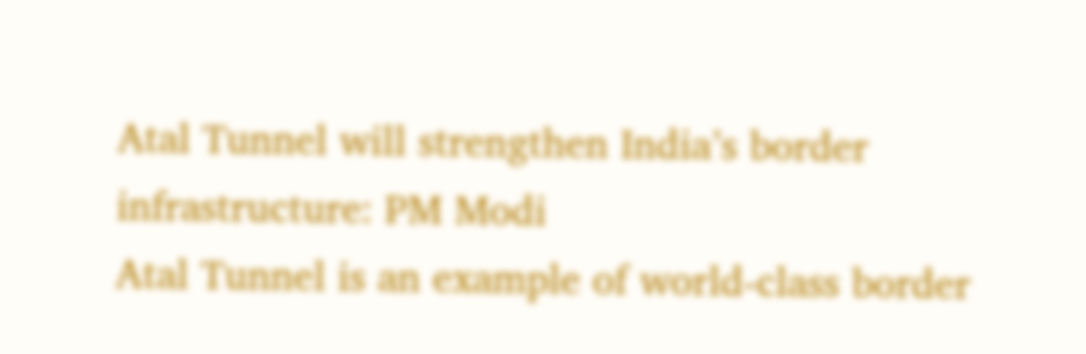Atal Tunnel will strengthen India’s border infrastructure: PM Modi
Atal Tunnel is an example of world-class border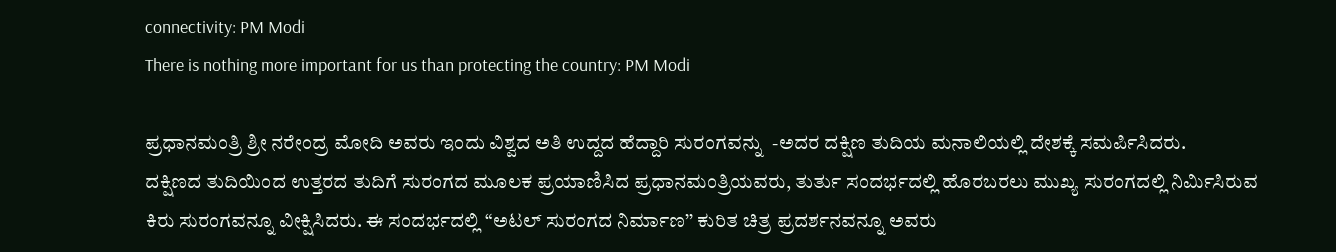connectivity: PM Modi
There is nothing more important for us than protecting the country: PM Modi

ಪ್ರಧಾನಮಂತ್ರಿ ಶ್ರೀ ನರೇಂದ್ರ ಮೋದಿ ಅವರು ಇಂದು ವಿಶ್ವದ ಅತಿ ಉದ್ದದ ಹೆದ್ದಾರಿ ಸುರಂಗವನ್ನು  -ಅದರ ದಕ್ಷಿಣ ತುದಿಯ ಮನಾಲಿಯಲ್ಲಿ ದೇಶಕ್ಕೆ ಸಮರ್ಪಿಸಿದರು.
ದಕ್ಷಿಣದ ತುದಿಯಿಂದ ಉತ್ತರದ ತುದಿಗೆ ಸುರಂಗದ ಮೂಲಕ ಪ್ರಯಾಣಿಸಿದ ಪ್ರಧಾನಮಂತ್ರಿಯವರು, ತುರ್ತು ಸಂದರ್ಭದಲ್ಲಿ ಹೊರಬರಲು ಮುಖ್ಯ ಸುರಂಗದಲ್ಲಿ ನಿರ್ಮಿಸಿರುವ ಕಿರು ಸುರಂಗವನ್ನೂ ವೀಕ್ಷಿಸಿದರು. ಈ ಸಂದರ್ಭದಲ್ಲಿ “ಅಟಲ್ ಸುರಂಗದ ನಿರ್ಮಾಣ’’ ಕುರಿತ ಚಿತ್ರ ಪ್ರದರ್ಶನವನ್ನೂ ಅವರು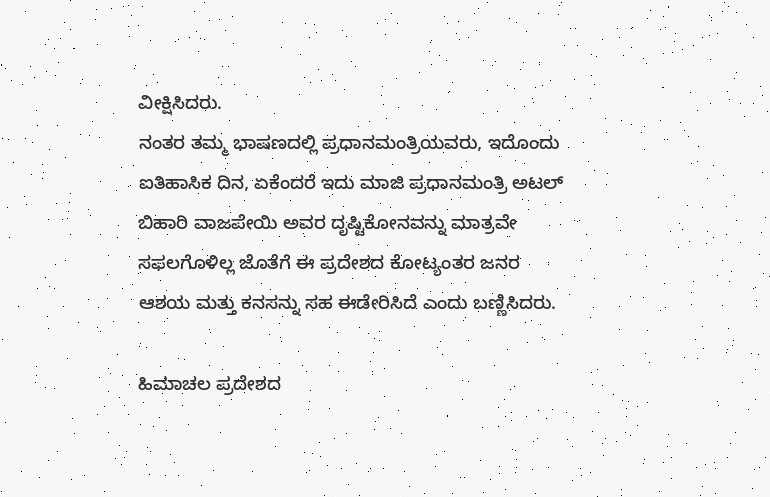ವೀಕ್ಷಿಸಿದರು.
ನಂತರ ತಮ್ಮ ಭಾಷಣದಲ್ಲಿ ಪ್ರಧಾನಮಂತ್ರಿಯವರು, ಇದೊಂದು ಐತಿಹಾಸಿಕ ದಿನ, ಏಕೆಂದರೆ ಇದು ಮಾಜಿ ಪ್ರಧಾನಮಂತ್ರಿ ಅಟಲ್ ಬಿಹಾರಿ ವಾಜಪೇಯಿ ಅವರ ದೃಷ್ಟಿಕೋನವನ್ನು ಮಾತ್ರವೇ ಸಫಲಗೊಳಿಲ್ಲ ಜೊತೆಗೆ ಈ ಪ್ರದೇಶದ ಕೋಟ್ಯಂತರ ಜನರ ಆಶಯ ಮತ್ತು ಕನಸನ್ನು ಸಹ ಈಡೇರಿಸಿದೆ ಎಂದು ಬಣ್ಣಿಸಿದರು.

ಹಿಮಾಚಲ ಪ್ರದೇಶದ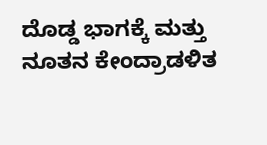ದೊಡ್ಡ ಭಾಗಕ್ಕೆ ಮತ್ತು ನೂತನ ಕೇಂದ್ರಾಡಳಿತ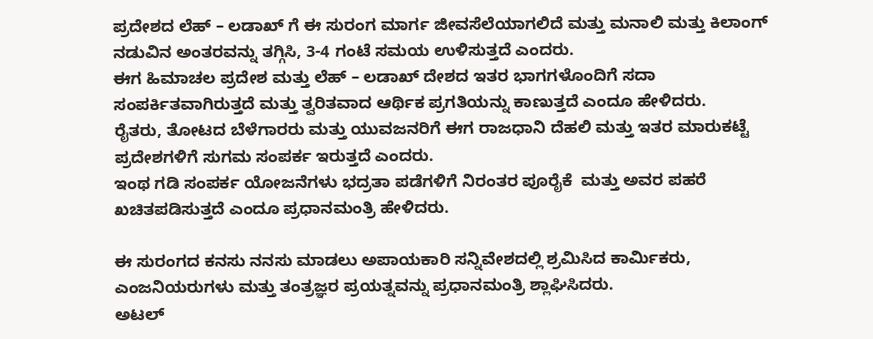ಪ್ರದೇಶದ ಲೆಹ್ – ಲಡಾಖ್ ಗೆ ಈ ಸುರಂಗ ಮಾರ್ಗ ಜೀವಸೆಲೆಯಾಗಲಿದೆ ಮತ್ತು ಮನಾಲಿ ಮತ್ತು ಕಿಲಾಂಗ್ ನಡುವಿನ ಅಂತರವನ್ನು ತಗ್ಗಿಸಿ, 3-4 ಗಂಟೆ ಸಮಯ ಉಳಿಸುತ್ತದೆ ಎಂದರು.
ಈಗ ಹಿಮಾಚಲ ಪ್ರದೇಶ ಮತ್ತು ಲೆಹ್ – ಲಡಾಖ್ ದೇಶದ ಇತರ ಭಾಗಗಳೊಂದಿಗೆ ಸದಾ ಸಂಪರ್ಕಿತವಾಗಿರುತ್ತದೆ ಮತ್ತು ತ್ವರಿತವಾದ ಆರ್ಥಿಕ ಪ್ರಗತಿಯನ್ನು ಕಾಣುತ್ತದೆ ಎಂದೂ ಹೇಳಿದರು.
ರೈತರು, ತೋಟದ ಬೆಳೆಗಾರರು ಮತ್ತು ಯುವಜನರಿಗೆ ಈಗ ರಾಜಧಾನಿ ದೆಹಲಿ ಮತ್ತು ಇತರ ಮಾರುಕಟ್ಟೆ ಪ್ರದೇಶಗಳಿಗೆ ಸುಗಮ ಸಂಪರ್ಕ ಇರುತ್ತದೆ ಎಂದರು.
ಇಂಥ ಗಡಿ ಸಂಪರ್ಕ ಯೋಜನೆಗಳು ಭದ್ರತಾ ಪಡೆಗಳಿಗೆ ನಿರಂತರ ಪೂರೈಕೆ  ಮತ್ತು ಅವರ ಪಹರೆ ಖಚಿತಪಡಿಸುತ್ತದೆ ಎಂದೂ ಪ್ರಧಾನಮಂತ್ರಿ ಹೇಳಿದರು.

ಈ ಸುರಂಗದ ಕನಸು ನನಸು ಮಾಡಲು ಅಪಾಯಕಾರಿ ಸನ್ನಿವೇಶದಲ್ಲಿ ಶ್ರಮಿಸಿದ ಕಾರ್ಮಿಕರು, ಎಂಜನಿಯರುಗಳು ಮತ್ತು ತಂತ್ರಜ್ಞರ ಪ್ರಯತ್ನವನ್ನು ಪ್ರಧಾನಮಂತ್ರಿ ಶ್ಲಾಘಿಸಿದರು.
ಅಟಲ್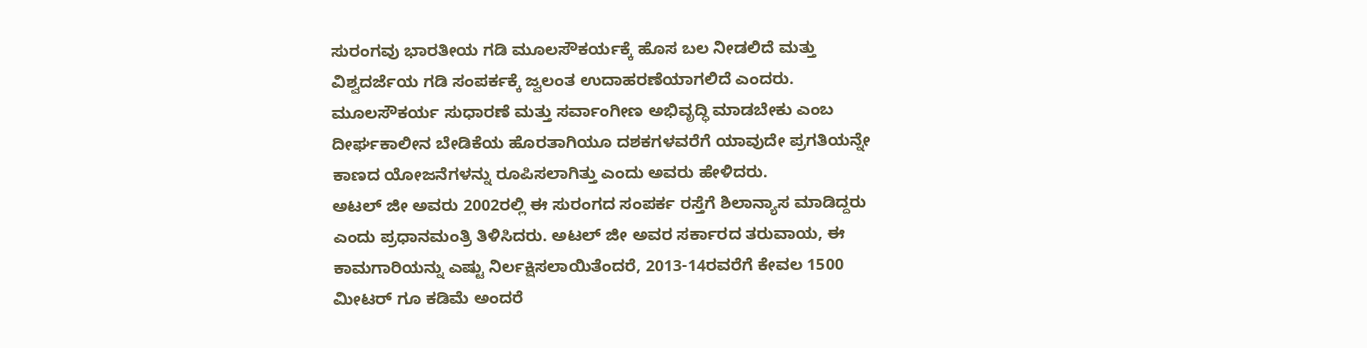ಸುರಂಗವು ಭಾರತೀಯ ಗಡಿ ಮೂಲಸೌಕರ್ಯಕ್ಕೆ ಹೊಸ ಬಲ ನೀಡಲಿದೆ ಮತ್ತು ವಿಶ್ವದರ್ಜೆಯ ಗಡಿ ಸಂಪರ್ಕಕ್ಕೆ ಜ್ವಲಂತ ಉದಾಹರಣೆಯಾಗಲಿದೆ ಎಂದರು. ಮೂಲಸೌಕರ್ಯ ಸುಧಾರಣೆ ಮತ್ತು ಸರ್ವಾಂಗೀಣ ಅಭಿವೃದ್ಧಿ ಮಾಡಬೇಕು ಎಂಬ ದೀರ್ಘಕಾಲೀನ ಬೇಡಿಕೆಯ ಹೊರತಾಗಿಯೂ ದಶಕಗಳವರೆಗೆ ಯಾವುದೇ ಪ್ರಗತಿಯನ್ನೇ ಕಾಣದ ಯೋಜನೆಗಳನ್ನು ರೂಪಿಸಲಾಗಿತ್ತು ಎಂದು ಅವರು ಹೇಳಿದರು.
ಅಟಲ್ ಜೀ ಅವರು 2002ರಲ್ಲಿ ಈ ಸುರಂಗದ ಸಂಪರ್ಕ ರಸ್ತೆಗೆ ಶಿಲಾನ್ಯಾಸ ಮಾಡಿದ್ದರು ಎಂದು ಪ್ರಧಾನಮಂತ್ರಿ ತಿಳಿಸಿದರು. ಅಟಲ್ ಜೀ ಅವರ ಸರ್ಕಾರದ ತರುವಾಯ, ಈ ಕಾಮಗಾರಿಯನ್ನು ಎಷ್ಟು ನಿರ್ಲಕ್ಷಿಸಲಾಯಿತೆಂದರೆ, 2013-14ರವರೆಗೆ ಕೇವಲ 1500 ಮೀಟರ್ ಗೂ ಕಡಿಮೆ ಅಂದರೆ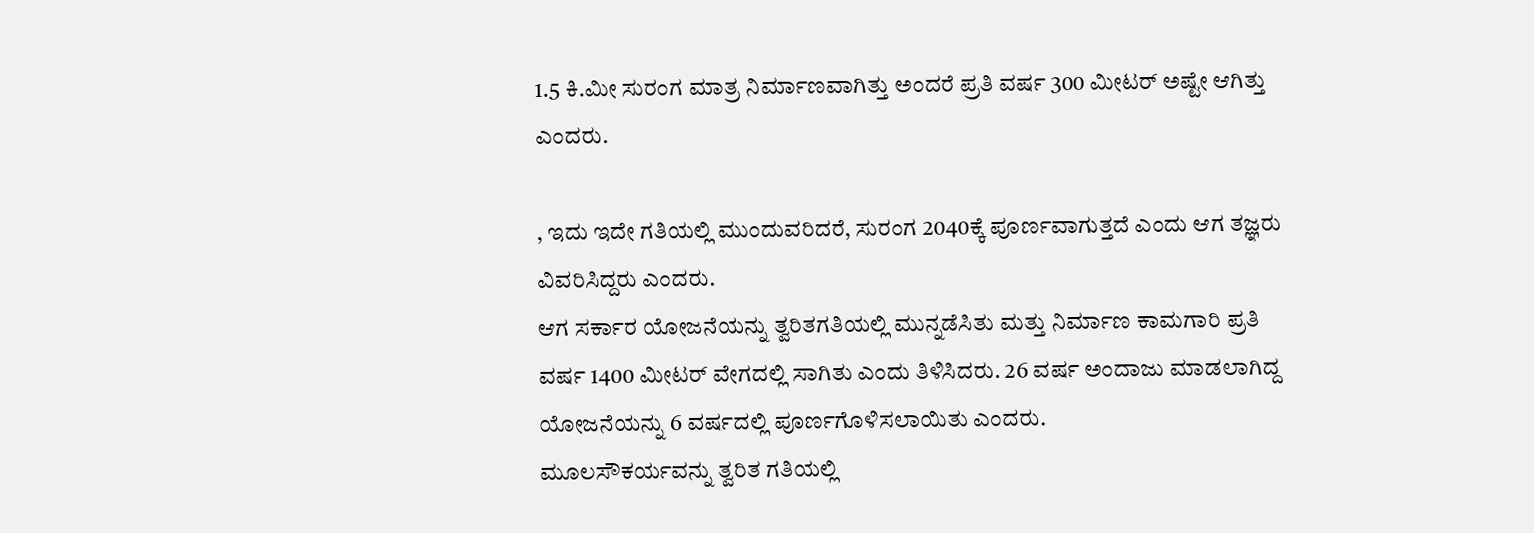1.5 ಕಿ.ಮೀ ಸುರಂಗ ಮಾತ್ರ ನಿರ್ಮಾಣವಾಗಿತ್ತು ಅಂದರೆ ಪ್ರತಿ ವರ್ಷ 300 ಮೀಟರ್ ಅಷ್ಟೇ ಆಗಿತ್ತು ಎಂದರು.

, ಇದು ಇದೇ ಗತಿಯಲ್ಲಿ ಮುಂದುವರಿದರೆ, ಸುರಂಗ 2040ಕ್ಕೆ ಪೂರ್ಣವಾಗುತ್ತದೆ ಎಂದು ಆಗ ತಜ್ಞರು ವಿವರಿಸಿದ್ದರು ಎಂದರು.
ಆಗ ಸರ್ಕಾರ ಯೋಜನೆಯನ್ನು ತ್ವರಿತಗತಿಯಲ್ಲಿ ಮುನ್ನಡೆಸಿತು ಮತ್ತು ನಿರ್ಮಾಣ ಕಾಮಗಾರಿ ಪ್ರತಿ ವರ್ಷ 1400 ಮೀಟರ್ ವೇಗದಲ್ಲಿ ಸಾಗಿತು ಎಂದು ತಿಳಿಸಿದರು. 26 ವರ್ಷ ಅಂದಾಜು ಮಾಡಲಾಗಿದ್ದ ಯೋಜನೆಯನ್ನು 6 ವರ್ಷದಲ್ಲಿ ಪೂರ್ಣಗೊಳಿಸಲಾಯಿತು ಎಂದರು.
ಮೂಲಸೌಕರ್ಯವನ್ನು ತ್ವರಿತ ಗತಿಯಲ್ಲಿ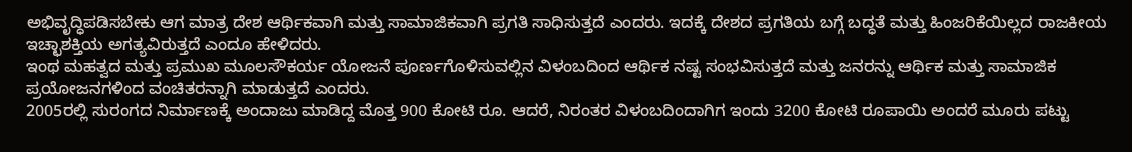ಅಭಿವೃದ್ಧಿಪಡಿಸಬೇಕು ಆಗ ಮಾತ್ರ ದೇಶ ಆರ್ಥಿಕವಾಗಿ ಮತ್ತು ಸಾಮಾಜಿಕವಾಗಿ ಪ್ರಗತಿ ಸಾಧಿಸುತ್ತದೆ ಎಂದರು. ಇದಕ್ಕೆ ದೇಶದ ಪ್ರಗತಿಯ ಬಗ್ಗೆ ಬದ್ಧತೆ ಮತ್ತು ಹಿಂಜರಿಕೆಯಿಲ್ಲದ ರಾಜಕೀಯ ಇಚ್ಛಾಶಕ್ತಿಯ ಅಗತ್ಯವಿರುತ್ತದೆ ಎಂದೂ ಹೇಳಿದರು.
ಇಂಥ ಮಹತ್ವದ ಮತ್ತು ಪ್ರಮುಖ ಮೂಲಸೌಕರ್ಯ ಯೋಜನೆ ಪೂರ್ಣಗೊಳಿಸುವಲ್ಲಿನ ವಿಳಂಬದಿಂದ ಆರ್ಥಿಕ ನಷ್ಟ ಸಂಭವಿಸುತ್ತದೆ ಮತ್ತು ಜನರನ್ನು ಆರ್ಥಿಕ ಮತ್ತು ಸಾಮಾಜಿಕ ಪ್ರಯೋಜನಗಳಿಂದ ವಂಚಿತರನ್ನಾಗಿ ಮಾಡುತ್ತದೆ ಎಂದರು.
2005ರಲ್ಲಿ ಸುರಂಗದ ನಿರ್ಮಾಣಕ್ಕೆ ಅಂದಾಜು ಮಾಡಿದ್ದ ಮೊತ್ತ 900 ಕೋಟಿ ರೂ. ಆದರೆ, ನಿರಂತರ ವಿಳಂಬದಿಂದಾಗಿಗ ಇಂದು 3200 ಕೋಟಿ ರೂಪಾಯಿ ಅಂದರೆ ಮೂರು ಪಟ್ಟು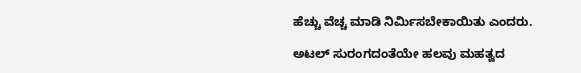ಹೆಚ್ಚು ವೆಚ್ಚ ಮಾಡಿ ನಿರ್ಮಿಸಬೇಕಾಯಿತು ಎಂದರು.

ಅಟಲ್ ಸುರಂಗದಂತೆಯೇ ಹಲವು ಮಹತ್ವದ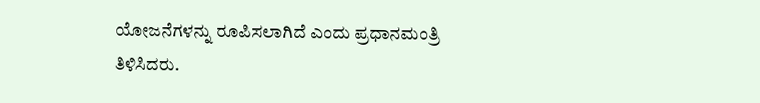ಯೋಜನೆಗಳನ್ನು ರೂಪಿಸಲಾಗಿದೆ ಎಂದು ಪ್ರಧಾನಮಂತ್ರಿ ತಿಳಿಸಿದರು.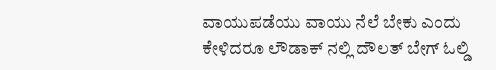ವಾಯುಪಡೆಯು ವಾಯು ನೆಲೆ ಬೇಕು ಎಂದು ಕೇಳಿದರೂ ಲೌಡಾಕ್‌ ನಲ್ಲಿ ದೌಲತ್ ಬೇಗ್ ಓಲ್ಡಿ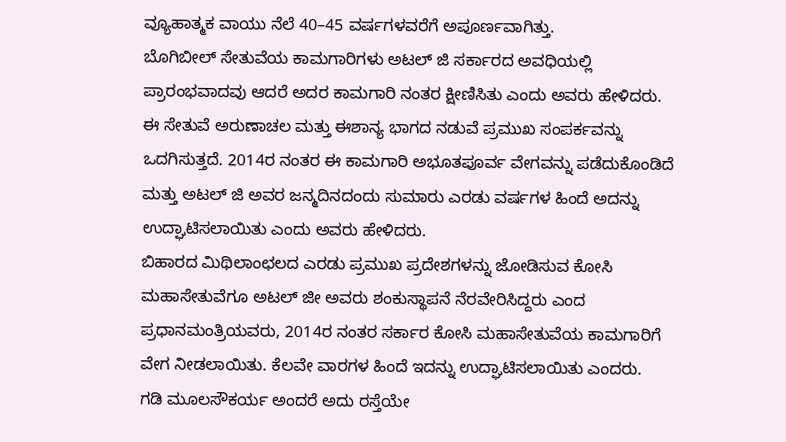ವ್ಯೂಹಾತ್ಮಕ ವಾಯು ನೆಲೆ 40–45 ವರ್ಷಗಳವರೆಗೆ ಅಪೂರ್ಣವಾಗಿತ್ತು.
ಬೊಗಿಬೀಲ್ ಸೇತುವೆಯ ಕಾಮಗಾರಿಗಳು ಅಟಲ್ ಜಿ ಸರ್ಕಾರದ ಅವಧಿಯಲ್ಲಿ ಪ್ರಾರಂಭವಾದವು ಆದರೆ ಅದರ ಕಾಮಗಾರಿ ನಂತರ ಕ್ಷೀಣಿಸಿತು ಎಂದು ಅವರು ಹೇಳಿದರು. ಈ ಸೇತುವೆ ಅರುಣಾಚಲ ಮತ್ತು ಈಶಾನ್ಯ ಭಾಗದ ನಡುವೆ ಪ್ರಮುಖ ಸಂಪರ್ಕವನ್ನು ಒದಗಿಸುತ್ತದೆ. 2014ರ ನಂತರ ಈ ಕಾಮಗಾರಿ ಅಭೂತಪೂರ್ವ ವೇಗವನ್ನು ಪಡೆದುಕೊಂಡಿದೆ ಮತ್ತು ಅಟಲ್ ಜಿ ಅವರ ಜನ್ಮದಿನದಂದು ಸುಮಾರು ಎರಡು ವರ್ಷಗಳ ಹಿಂದೆ ಅದನ್ನು ಉದ್ಘಾಟಿಸಲಾಯಿತು ಎಂದು ಅವರು ಹೇಳಿದರು.
ಬಿಹಾರದ ಮಿಥಿಲಾಂಛಲದ ಎರಡು ಪ್ರಮುಖ ಪ್ರದೇಶಗಳನ್ನು ಜೋಡಿಸುವ ಕೋಸಿ ಮಹಾಸೇತುವೆಗೂ ಅಟಲ್ ಜೀ ಅವರು ಶಂಕುಸ್ಥಾಪನೆ ನೆರವೇರಿಸಿದ್ದರು ಎಂದ ಪ್ರಧಾನಮಂತ್ರಿಯವರು, 2014ರ ನಂತರ ಸರ್ಕಾರ ಕೋಸಿ ಮಹಾಸೇತುವೆಯ ಕಾಮಗಾರಿಗೆ ವೇಗ ನೀಡಲಾಯಿತು. ಕೆಲವೇ ವಾರಗಳ ಹಿಂದೆ ಇದನ್ನು ಉದ್ಘಾಟಿಸಲಾಯಿತು ಎಂದರು.
ಗಡಿ ಮೂಲಸೌಕರ್ಯ ಅಂದರೆ ಅದು ರಸ್ತೆಯೇ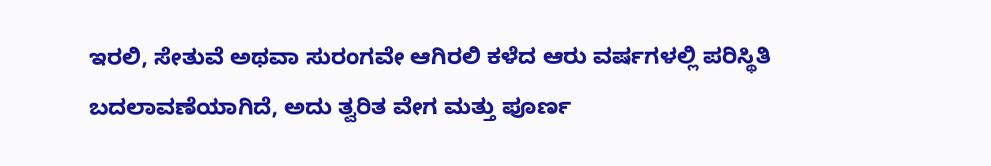ಇರಲಿ, ಸೇತುವೆ ಅಥವಾ ಸುರಂಗವೇ ಆಗಿರಲಿ ಕಳೆದ ಆರು ವರ್ಷಗಳಲ್ಲಿ ಪರಿಸ್ಥಿತಿ ಬದಲಾವಣೆಯಾಗಿದೆ, ಅದು ತ್ವರಿತ ವೇಗ ಮತ್ತು ಪೂರ್ಣ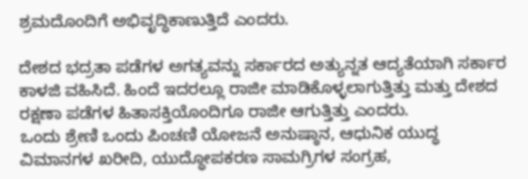ಶ್ರಮದೊಂದಿಗೆ ಅಭಿವೃದ್ಧಿಕಾಣುತ್ತಿದೆ ಎಂದರು.

ದೇಶದ ಭದ್ರತಾ ಪಡೆಗಳ ಅಗತ್ಯವನ್ನು ಸರ್ಕಾರದ ಅತ್ಯುನ್ನತ ಆದ್ಯತೆಯಾಗಿ ಸರ್ಕಾರ ಕಾಳಜಿ ವಹಿಸಿದೆ. ಹಿಂದೆ ಇದರಲ್ಲೂ ರಾಜೀ ಮಾಡಿಕೊಳ್ಳಲಾಗುತ್ತಿತ್ತು ಮತ್ತು ದೇಶದ ರಕ್ಷಣಾ ಪಡೆಗಳ ಹಿತಾಸಕ್ತಿಯೊಂದಿಗೂ ರಾಜೀ ಆಗುತ್ತಿತ್ತು ಎಂದರು.
ಒಂದು ಶ್ರೇಣಿ ಒಂದು ಪಿಂಚಣಿ ಯೋಜನೆ ಅನುಷ್ಠಾನ, ಆಧುನಿಕ ಯುದ್ಧ ವಿಮಾನಗಳ ಖರೀದಿ, ಯುದ್ಧೋಪಕರಣ ಸಾಮಗ್ರಿಗಳ ಸಂಗ್ರಹ,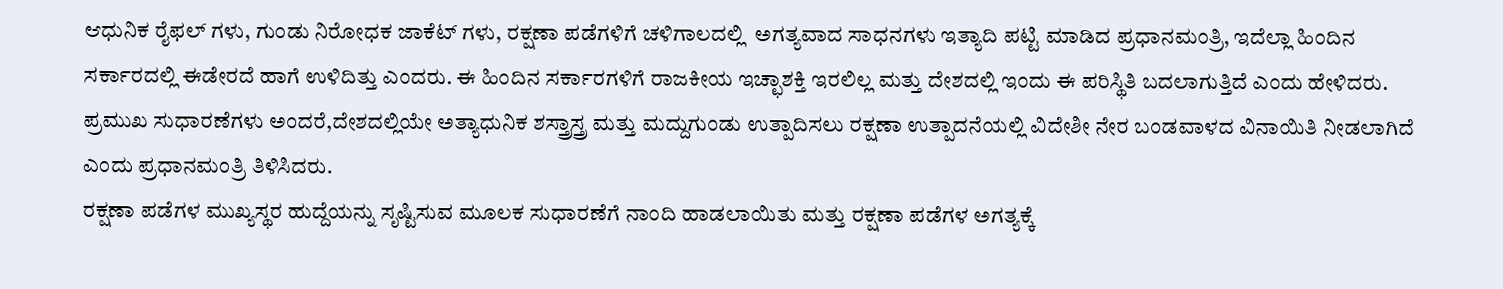ಆಧುನಿಕ ರೈಫಲ್‌ ಗಳು, ಗುಂಡು ನಿರೋಧಕ ಜಾಕೆಟ್‌ ಗಳು, ರಕ್ಷಣಾ ಪಡೆಗಳಿಗೆ ಚಳಿಗಾಲದಲ್ಲಿ  ಅಗತ್ಯವಾದ ಸಾಧನಗಳು ಇತ್ಯಾದಿ ಪಟ್ಟಿ ಮಾಡಿದ ಪ್ರಧಾನಮಂತ್ರಿ, ಇದೆಲ್ಲಾ ಹಿಂದಿನ ಸರ್ಕಾರದಲ್ಲಿ ಈಡೇರದೆ ಹಾಗೆ ಉಳಿದಿತ್ತು ಎಂದರು. ಈ ಹಿಂದಿನ ಸರ್ಕಾರಗಳಿಗೆ ರಾಜಕೀಯ ಇಚ್ಛಾಶಕ್ತಿ ಇರಲಿಲ್ಲ ಮತ್ತು ದೇಶದಲ್ಲಿ ಇಂದು ಈ ಪರಿಸ್ಥಿತಿ ಬದಲಾಗುತ್ತಿದೆ ಎಂದು ಹೇಳಿದರು.
ಪ್ರಮುಖ ಸುಧಾರಣೆಗಳು ಅಂದರೆ,ದೇಶದಲ್ಲಿಯೇ ಅತ್ಯಾಧುನಿಕ ಶಸ್ತ್ರಾಸ್ತ್ರ ಮತ್ತು ಮದ್ದುಗುಂಡು ಉತ್ಪಾದಿಸಲು ರಕ್ಷಣಾ ಉತ್ಪಾದನೆಯಲ್ಲಿ ವಿದೇಶೀ ನೇರ ಬಂಡವಾಳದ ವಿನಾಯಿತಿ ನೀಡಲಾಗಿದೆ ಎಂದು ಪ್ರಧಾನಮಂತ್ರಿ ತಿಳಿಸಿದರು.
ರಕ್ಷಣಾ ಪಡೆಗಳ ಮುಖ್ಯಸ್ಥರ ಹುದ್ದೆಯನ್ನು ಸೃಷ್ಟಿಸುವ ಮೂಲಕ ಸುಧಾರಣೆಗೆ ನಾಂದಿ ಹಾಡಲಾಯಿತು ಮತ್ತು ರಕ್ಷಣಾ ಪಡೆಗಳ ಅಗತ್ಯಕ್ಕೆ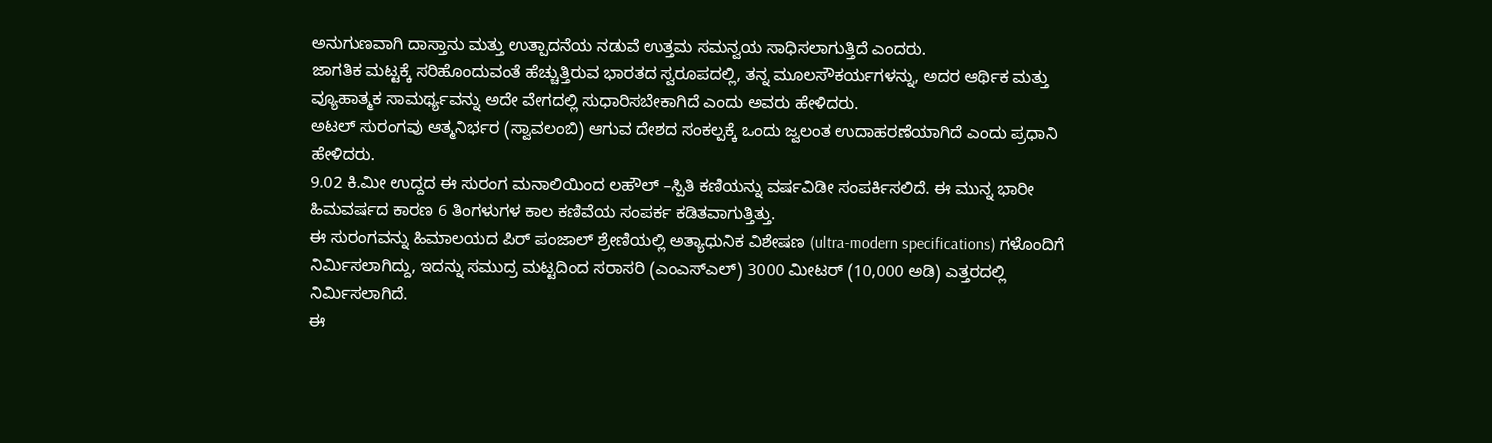ಅನುಗುಣವಾಗಿ ದಾಸ್ತಾನು ಮತ್ತು ಉತ್ಪಾದನೆಯ ನಡುವೆ ಉತ್ತಮ ಸಮನ್ವಯ ಸಾಧಿಸಲಾಗುತ್ತಿದೆ ಎಂದರು.
ಜಾಗತಿಕ ಮಟ್ಟಕ್ಕೆ ಸರಿಹೊಂದುವಂತೆ ಹೆಚ್ಚುತ್ತಿರುವ ಭಾರತದ ಸ್ವರೂಪದಲ್ಲಿ, ತನ್ನ ಮೂಲಸೌಕರ್ಯಗಳನ್ನು, ಅದರ ಆರ್ಥಿಕ ಮತ್ತು ವ್ಯೂಹಾತ್ಮಕ ಸಾಮರ್ಥ್ಯವನ್ನು ಅದೇ ವೇಗದಲ್ಲಿ ಸುಧಾರಿಸಬೇಕಾಗಿದೆ ಎಂದು ಅವರು ಹೇಳಿದರು.
ಅಟಲ್ ಸುರಂಗವು ಆತ್ಮನಿರ್ಭರ (ಸ್ವಾವಲಂಬಿ) ಆಗುವ ದೇಶದ ಸಂಕಲ್ಪಕ್ಕೆ ಒಂದು ಜ್ವಲಂತ ಉದಾಹರಣೆಯಾಗಿದೆ ಎಂದು ಪ್ರಧಾನಿ ಹೇಳಿದರು.
9.02 ಕಿ.ಮೀ ಉದ್ದದ ಈ ಸುರಂಗ ಮನಾಲಿಯಿಂದ ಲಹೌಲ್ –ಸ್ಪಿತಿ ಕಣಿಯನ್ನು ವರ್ಷವಿಡೀ ಸಂಪರ್ಕಿಸಲಿದೆ. ಈ ಮುನ್ನ ಭಾರೀ ಹಿಮವರ್ಷದ ಕಾರಣ 6 ತಿಂಗಳುಗಳ ಕಾಲ ಕಣಿವೆಯ ಸಂಪರ್ಕ ಕಡಿತವಾಗುತ್ತಿತ್ತು.
ಈ ಸುರಂಗವನ್ನು ಹಿಮಾಲಯದ ಪಿರ್ ಪಂಜಾಲ್ ಶ್ರೇಣಿಯಲ್ಲಿ ಅತ್ಯಾಧುನಿಕ ವಿಶೇಷಣ (ultra-modern specifications) ಗಳೊಂದಿಗೆ ನಿರ್ಮಿಸಲಾಗಿದ್ದು, ಇದನ್ನು ಸಮುದ್ರ ಮಟ್ಟದಿಂದ ಸರಾಸರಿ (ಎಂಎಸ್ಎಲ್) 3000 ಮೀಟರ್ (10,000 ಅಡಿ) ಎತ್ತರದಲ್ಲಿ ನಿರ್ಮಿಸಲಾಗಿದೆ.
ಈ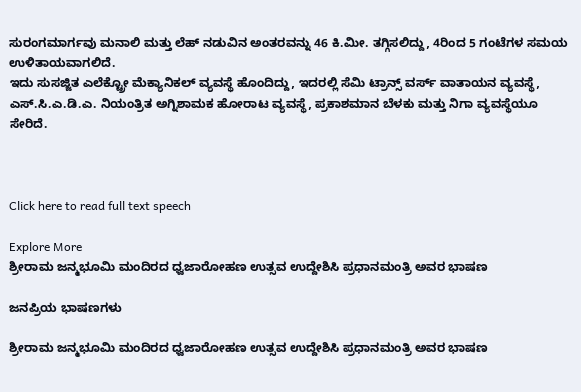ಸುರಂಗಮಾರ್ಗವು ಮನಾಲಿ ಮತ್ತು ಲೆಹ್ ನಡುವಿನ ಅಂತರವನ್ನು 46 ಕಿ.ಮೀ. ತಗ್ಗಿಸಲಿದ್ದು, 4ರಿಂದ 5 ಗಂಟೆಗಳ ಸಮಯ ಉಳಿತಾಯವಾಗಲಿದೆ.
ಇದು ಸುಸಜ್ಜಿತ ಎಲೆಕ್ಟ್ರೋ ಮೆಕ್ಯಾನಿಕಲ್ ವ್ಯವಸ್ಥೆ ಹೊಂದಿದ್ದು, ಇದರಲ್ಲಿ ಸೆಮಿ ಟ್ರಾನ್ಸ್ ವರ್ಸ್ ವಾತಾಯನ ವ್ಯವಸ್ಥೆ, ಎಸ್.ಸಿ.ಎ.ಡಿ.ಎ. ನಿಯಂತ್ರಿತ ಅಗ್ನಿಶಾಮಕ ಹೋರಾಟ ವ್ಯವಸ್ಥೆ, ಪ್ರಕಾಶಮಾನ ಬೆಳಕು ಮತ್ತು ನಿಗಾ ವ್ಯವಸ್ಥೆಯೂ ಸೇರಿದೆ.



Click here to read full text speech

Explore More
ಶ್ರೀರಾಮ ಜನ್ಮಭೂಮಿ ಮಂದಿರದ ಧ್ವಜಾರೋಹಣ ಉತ್ಸವ ಉದ್ದೇಶಿಸಿ ಪ್ರಧಾನಮಂತ್ರಿ ಅವರ ಭಾಷಣ

ಜನಪ್ರಿಯ ಭಾಷಣಗಳು

ಶ್ರೀರಾಮ ಜನ್ಮಭೂಮಿ ಮಂದಿರದ ಧ್ವಜಾರೋಹಣ ಉತ್ಸವ ಉದ್ದೇಶಿಸಿ ಪ್ರಧಾನಮಂತ್ರಿ ಅವರ ಭಾಷಣ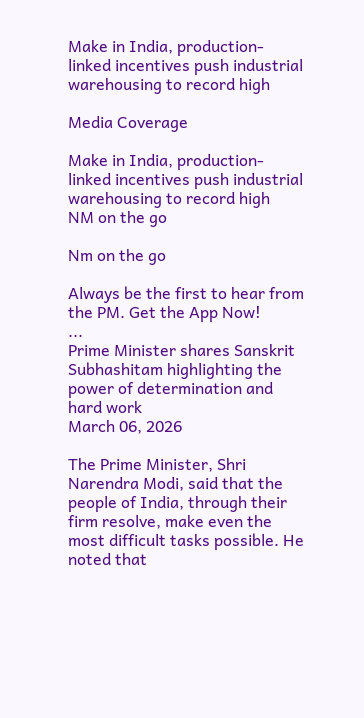Make in India, production-linked incentives push industrial warehousing to record high

Media Coverage

Make in India, production-linked incentives push industrial warehousing to record high
NM on the go

Nm on the go

Always be the first to hear from the PM. Get the App Now!
...
Prime Minister shares Sanskrit Subhashitam highlighting the power of determination and hard work
March 06, 2026

The Prime Minister, Shri Narendra Modi, said that the people of India, through their firm resolve, make even the most difficult tasks possible. He noted that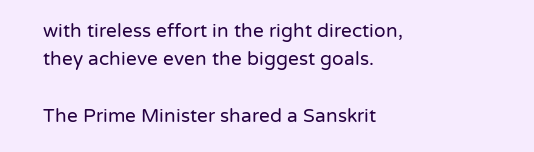with tireless effort in the right direction, they achieve even the biggest goals.

The Prime Minister shared a Sanskrit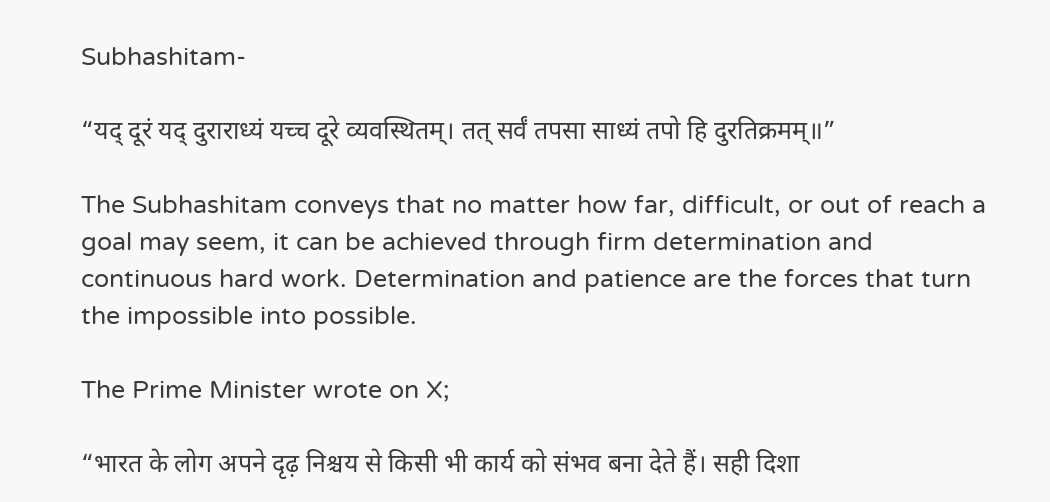Subhashitam-

“यद् दूरं यद् दुराराध्यं यच्च दूरे व्यवस्थितम्। तत् सर्वं तपसा साध्यं तपो हि दुरतिक्रमम्॥”

The Subhashitam conveys that no matter how far, difficult, or out of reach a goal may seem, it can be achieved through firm determination and continuous hard work. Determination and patience are the forces that turn the impossible into possible.

The Prime Minister wrote on X;

“भारत के लोग अपने दृढ़ निश्चय से किसी भी कार्य को संभव बना देते हैं। सही दिशा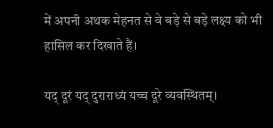में अपनी अथक मेहनत से वे बड़े से बड़े लक्ष्य को भी हासिल कर दिखाते हैं।

यद् दूरं यद् दुराराध्यं यच्च दूरे व्यवस्थितम्।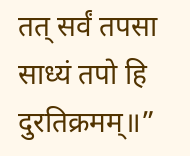तत् सर्वं तपसा साध्यं तपो हि दुरतिक्रमम्॥”